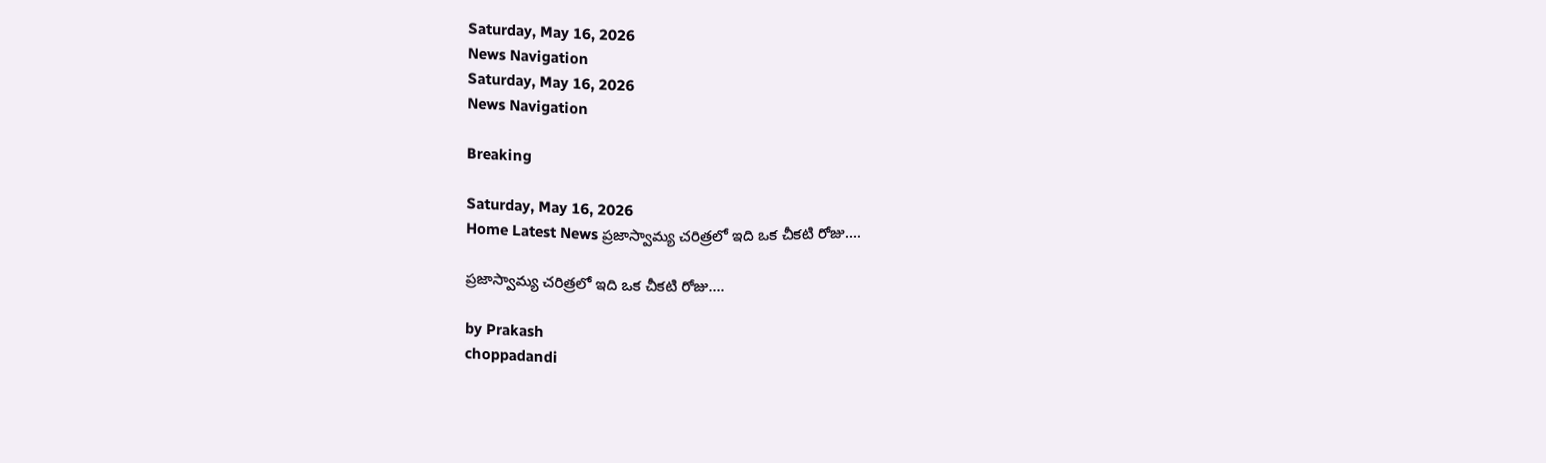Saturday, May 16, 2026
News Navigation
Saturday, May 16, 2026
News Navigation

Breaking

Saturday, May 16, 2026
Home Latest News ప్రజాస్వామ్య చరిత్రలో ఇది ఒక చీకటి రోజు….

ప్రజాస్వామ్య చరిత్రలో ఇది ఒక చీకటి రోజు….

by Prakash
choppadandi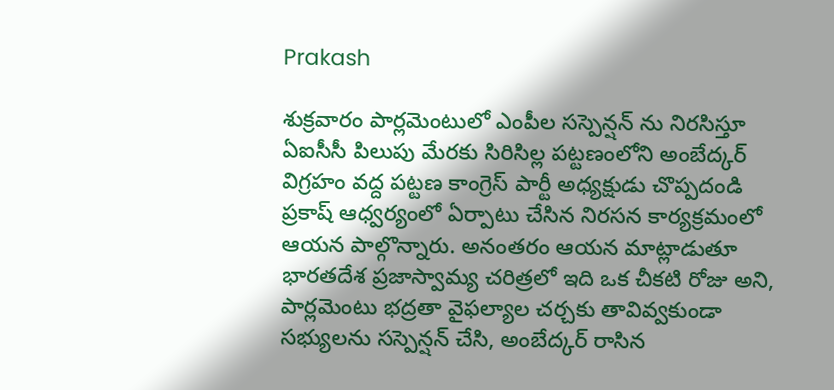Prakash

శుక్రవారం పార్లమెంటులో ఎంపీల సస్పెన్షన్ ను నిరసిస్తూ ఏఐసీసీ పిలుపు మేరకు సిరిసిల్ల పట్టణంలోని అంబేద్కర్ విగ్రహం వద్ద పట్టణ కాంగ్రెస్ పార్టీ అధ్యక్షుడు చొప్పదండి ప్రకాష్ ఆధ్వర్యంలో ఏర్పాటు చేసిన నిరసన కార్యక్రమంలో ఆయన పాల్గొన్నారు. అనంతరం ఆయన మాట్లాడుతూ భారతదేశ ప్రజాస్వామ్య చరిత్రలో ఇది ఒక చీకటి రోజు అని, పార్లమెంటు భద్రతా వైఫల్యాల చర్చకు తావివ్వకుండా సభ్యులను సస్పెన్షన్ చేసి, అంబేద్కర్ రాసిన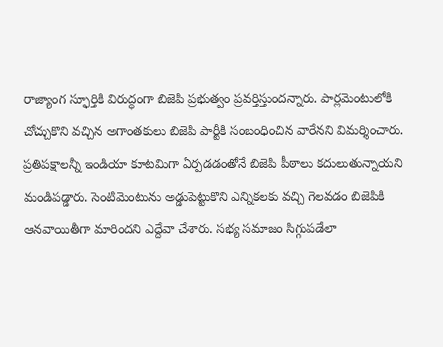రాజ్యాంగ స్ఫూర్తికి విరుద్ధంగా బిజెపి ప్రభుత్వం ప్రవర్తిస్తుందన్నారు. పార్లమెంటులోకి చోచ్చుకొని వచ్చిన అగాంతకులు బిజెపి పార్టీకి సంబంధించిన వారేనని విమర్శించారు. ప్రతిపక్షాలన్నీ ఇండియా కూటమిగా ఏర్పడడంతోనే బిజెపి పీఠాలు కదులుతున్నాయని మండిపడ్డారు. సెంటిమెంటును అడ్డుపెట్టుకొని ఎన్నికలకు వచ్చి గెలవడం బిజెపికి ఆనవాయితీగా మారిందని ఎద్దేవా చేశారు. సభ్య సమాజం సిగ్గుపడేలా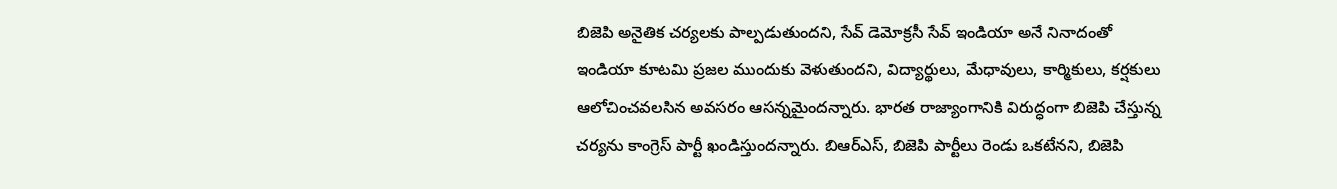బిజెపి అనైతిక చర్యలకు పాల్పడుతుందని, సేవ్ డెమోక్రసీ సేవ్ ఇండియా అనే నినాదంతో ఇండియా కూటమి ప్రజల ముందుకు వెళుతుందని, విద్యార్థులు, మేధావులు, కార్మికులు, కర్షకులు ఆలోచించవలసిన అవసరం ఆసన్నమైందన్నారు. భారత రాజ్యాంగానికి విరుద్ధంగా బిజెపి చేస్తున్న చర్యను కాంగ్రెస్ పార్టీ ఖండిస్తుందన్నారు. బిఆర్ఎస్, బిజెపి పార్టీలు రెండు ఒకటేనని, బిజెపి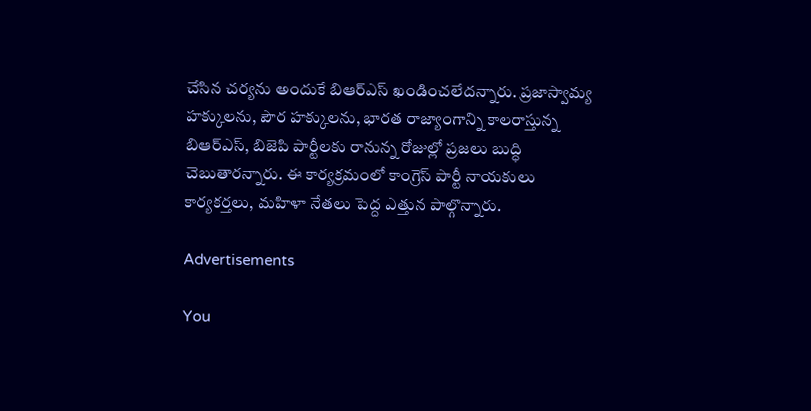చేసిన చర్యను అందుకే బిఆర్ఎస్ ఖండించలేదన్నారు. ప్రజాస్వామ్య హక్కులను, పౌర హక్కులను, భారత రాజ్యాంగాన్ని కాలరాస్తున్న బిఆర్ఎస్, బిజెపి పార్టీలకు రానున్న రోజుల్లో ప్రజలు బుద్ధి చెబుతారన్నారు. ఈ కార్యక్రమంలో కాంగ్రెస్ పార్టీ నాయకులు కార్యకర్తలు, మహిళా నేతలు పెద్ద ఎత్తున పాల్గొన్నారు.

Advertisements

You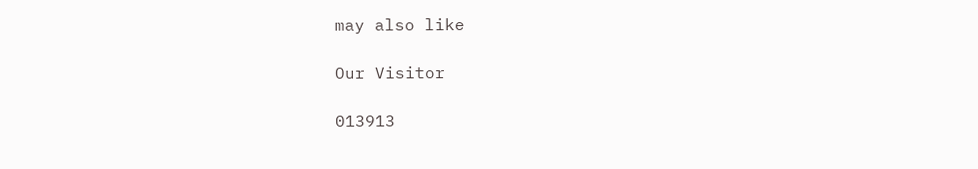may also like

Our Visitor

013913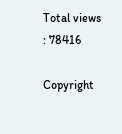Total views : 78416

Copyright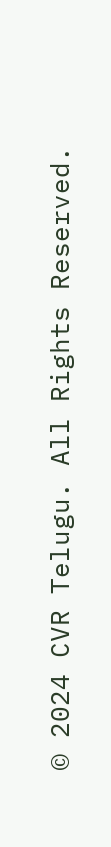© 2024 CVR Telugu. All Rights Reserved.